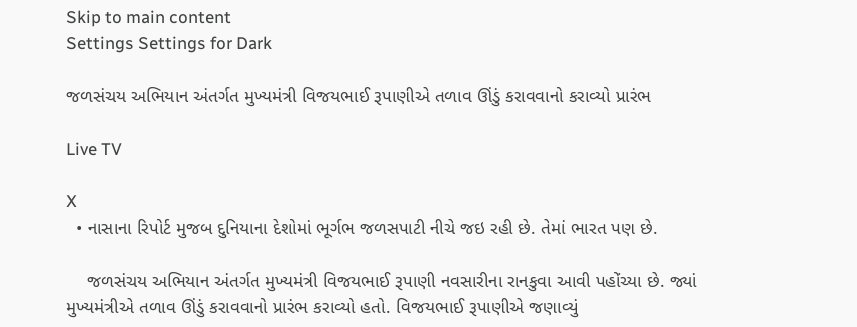Skip to main content
Settings Settings for Dark

જળસંચય અભિયાન અંતર્ગત મુખ્યમંત્રી વિજયભાઈ રૂપાણીએ તળાવ ઊંડું કરાવવાનો કરાવ્યો પ્રારંભ

Live TV

X
  • નાસાના રિપોર્ટ મુજબ દુનિયાના દેશોમાં ભૂર્ગભ જળસપાટી નીચે જઇ રહી છે. તેમાં ભારત પણ છે.

    જળસંચય અભિયાન અંતર્ગત મુખ્યમંત્રી વિજયભાઈ રૂપાણી નવસારીના રાનકુવા આવી પહોંચ્યા છે. જ્યાં મુખ્યમંત્રીએ તળાવ ઊંડું કરાવવાનો પ્રારંભ કરાવ્યો હતો. વિજયભાઈ રૂપાણીએ જણાવ્યું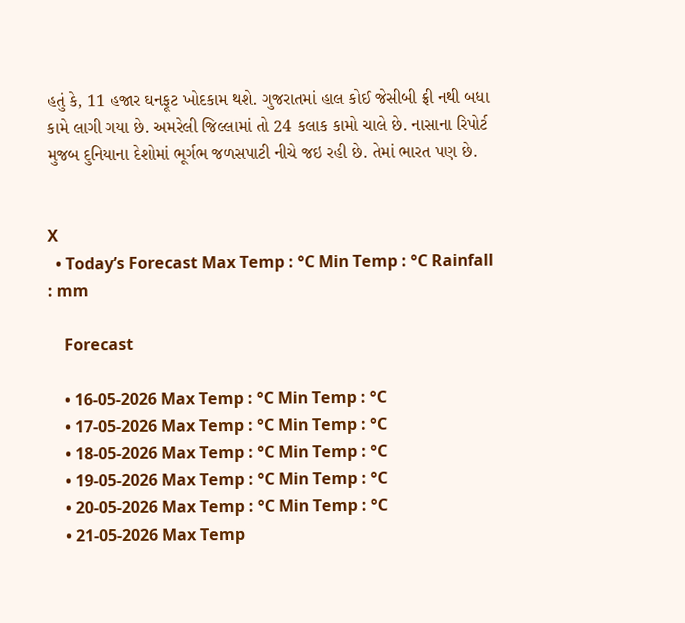હતું કે, 11 હજાર ઘનફૂટ ખોદકામ થશે. ગુજરાતમાં હાલ કોઈ જેસીબી ફ્રી નથી બધા કામે લાગી ગયા છે. અમરેલી જિલ્લામાં તો 24 કલાક કામો ચાલે છે. નાસાના રિપોર્ટ મુજબ દુનિયાના દેશોમાં ભૂર્ગભ જળસપાટી નીચે જઇ રહી છે. તેમાં ભારત પણ છે.


X
  • Today’s Forecast Max Temp : °C Min Temp : °C Rainfall : mm

    Forecast

    • 16-05-2026 Max Temp : °C Min Temp : °C
    • 17-05-2026 Max Temp : °C Min Temp : °C
    • 18-05-2026 Max Temp : °C Min Temp : °C
    • 19-05-2026 Max Temp : °C Min Temp : °C
    • 20-05-2026 Max Temp : °C Min Temp : °C
    • 21-05-2026 Max Temp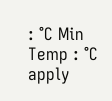: °C Min Temp : °C
apply